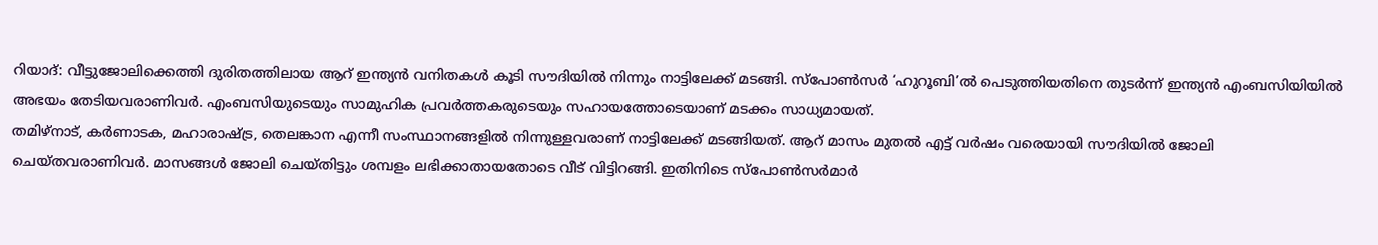റിയാദ്: വീട്ടുജോലിക്കെത്തി ദുരിതത്തിലായ ആറ് ഇന്ത്യൻ വനിതകൾ കൂടി സൗദിയിൽ നിന്നും നാട്ടിലേക്ക് മടങ്ങി. സ്പോൺസർ ‘ഹുറൂബി’ൽ പെടുത്തിയതിനെ തുടർന്ന് ഇന്ത്യൻ എംബസിയിയിൽ അഭയം തേടിയവരാണിവർ. എംബസിയുടെയും സാമുഹിക പ്രവർത്തകരുടെയും സഹായത്തോടെയാണ് മടക്കം സാധ്യമായത്.
തമിഴ്നാട്, കർണാടക, മഹാരാഷ്ട്ര, തെലങ്കാന എന്നീ സംസ്ഥാനങ്ങളിൽ നിന്നുള്ളവരാണ് നാട്ടിലേക്ക് മടങ്ങിയത്. ആറ് മാസം മുതൽ എട്ട് വർഷം വരെയായി സൗദിയിൽ ജോലി ചെയ്തവരാണിവർ. മാസങ്ങൾ ജോലി ചെയ്തിട്ടും ശമ്പളം ലഭിക്കാതായതോടെ വീട് വിട്ടിറങ്ങി. ഇതിനിടെ സ്പോൺസർമാർ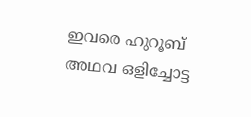ഇവരെ ഹുറൂബ് അഥവ ഒളിച്ചോട്ട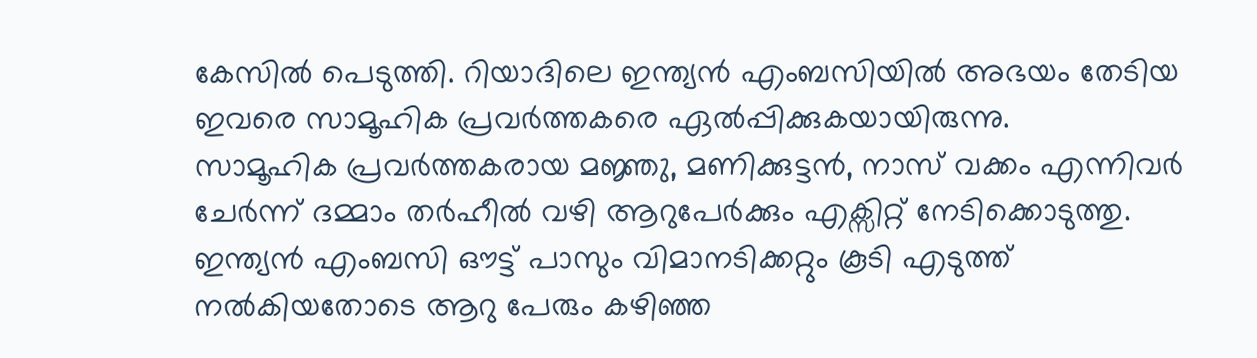കേസിൽ പെടുത്തി. റിയാദിലെ ഇന്ത്യൻ എംബസിയിൽ അഭയം തേടിയ ഇവരെ സാമൂഹിക പ്രവർത്തകരെ ഏൽപ്പിക്കുകയായിരുന്നു.
സാമൂഹിക പ്രവർത്തകരായ മജ്ഞു, മണിക്കുട്ടൻ, നാസ് വക്കം എന്നിവർ ചേർന്ന് ദമ്മാം തർഹീൽ വഴി ആറുപേർക്കും എക്സിറ്റ് നേടിക്കൊടുത്തു. ഇന്ത്യൻ എംബസി ഔട്ട് പാസും വിമാനടിക്കറ്റും കൂടി എടുത്ത് നൽകിയതോടെ ആറു പേരും കഴിഞ്ഞ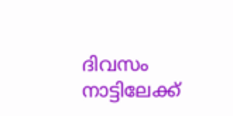ദിവസം നാട്ടിലേക്ക്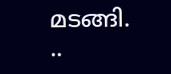മടങ്ങി.
..